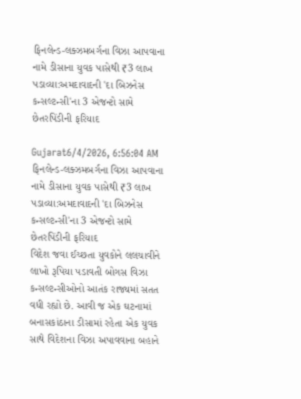ફિનલેન્ડ-લક્ઝમબર્ગના વિઝા આપવાના નામે ડીસાના યુવક પાસેથી ₹3 લાખ પડાવ્યા:અમદાવાદની 'દા બિઝનેસ કન્સલ્ટન્સી'ના 3 એજન્ટો સામે છેતરપિંડીની ફરિયાદ

Gujarat6/4/2026, 6:56:04 AM
ફિનલેન્ડ-લક્ઝમબર્ગના વિઝા આપવાના નામે ડીસાના યુવક પાસેથી ₹3 લાખ પડાવ્યા:અમદાવાદની 'દા બિઝનેસ કન્સલ્ટન્સી'ના 3 એજન્ટો સામે છેતરપિંડીની ફરિયાદ
વિદેશ જવા ઈચ્છતા યુવકોને લલચાવીને લાખો રૂપિયા પડાવતી બોગસ વિઝા કન્સલ્ટન્સીઓનો આતંક રાજ્યમાં સતત વધી રહ્યો છે. આવી જ એક ઘટનામાં બનાસકાંઠાના ડીસામાં રહેતા એક યુવક સાથે વિદેશના વિઝા અપાવવાના બહાને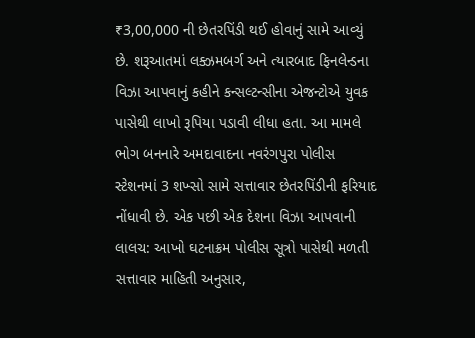₹3,00,000 ની છેતરપિંડી થઈ હોવાનું સામે આવ્યું છે. શરૂઆતમાં લક્ઝમબર્ગ અને ત્યારબાદ ફિનલેન્ડના વિઝા આપવાનું કહીને કન્સલ્ટન્સીના એજન્ટોએ યુવક પાસેથી લાખો રૂપિયા પડાવી લીધા હતા. આ મામલે ભોગ બનનારે અમદાવાદના નવરંગપુરા પોલીસ સ્ટેશનમાં 3 શખ્સો સામે સત્તાવાર છેતરપિંડીની ફરિયાદ નોંધાવી છે. એક પછી એક દેશના વિઝા આપવાની લાલચ: આખો ઘટનાક્રમ પોલીસ સૂત્રો પાસેથી મળતી સત્તાવાર માહિતી અનુસાર,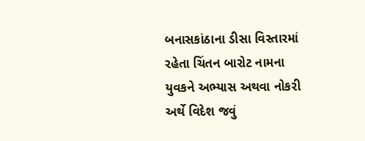બનાસકાંઠાના ડીસા વિસ્તારમાં રહેતા ચિંતન બારોટ નામના યુવકને અભ્યાસ અથવા નોકરી અર્થે વિદેશ જવું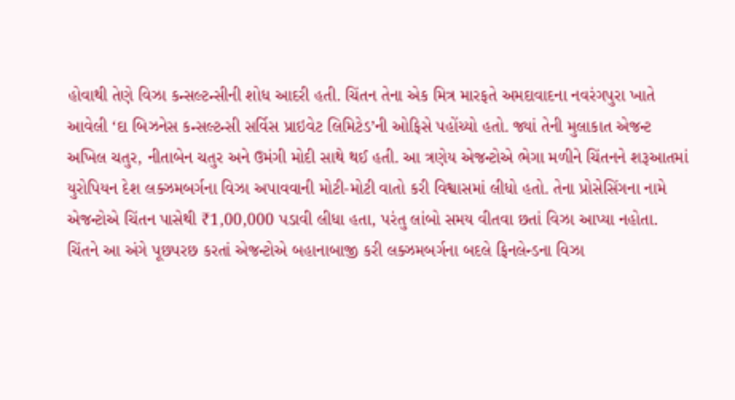હોવાથી તેણે વિઝા કન્સલ્ટન્સીની શોધ આદરી હતી. ચિંતન તેના એક મિત્ર મારફતે અમદાવાદના નવરંગપુરા ખાતે આવેલી ‘દા બિઝનેસ કન્સલ્ટન્સી સર્વિસ પ્રાઇવેટ લિમિટેડ’ની ઓફિસે પહોંચ્યો હતો. જ્યાં તેની મુલાકાત એજન્ટ અખિલ ચતુર, નીતાબેન ચતુર અને ઉમંગી મોદી સાથે થઈ હતી. આ ત્રણેય એજન્ટોએ ભેગા મળીને ચિંતનને શરૂઆતમાં યુરોપિયન દેશ લક્ઝમબર્ગના વિઝા અપાવવાની મોટી-મોટી વાતો કરી વિશ્વાસમાં લીધો હતો. તેના પ્રોસેસિંગના નામે એજન્ટોએ ચિંતન પાસેથી ₹1,00,000 પડાવી લીધા હતા, પરંતુ લાંબો સમય વીતવા છતાં વિઝા આપ્યા નહોતા. ચિંતને આ અંગે પૂછપરછ કરતાં એજન્ટોએ બહાનાબાજી કરી લક્ઝમબર્ગના બદલે ફિનલેન્ડના વિઝા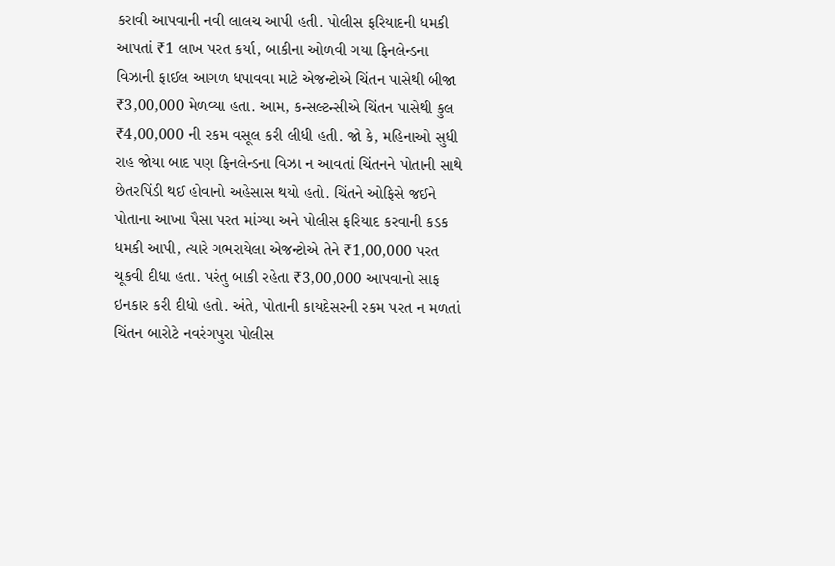કરાવી આપવાની નવી લાલચ આપી હતી. પોલીસ ફરિયાદની ધમકી આપતાં ₹1 લાખ પરત કર્યા, બાકીના ઓળવી ગયા ફિનલેન્ડના વિઝાની ફાઈલ આગળ ધપાવવા માટે એજન્ટોએ ચિંતન પાસેથી બીજા ₹3,00,000 મેળવ્યા હતા. આમ, કન્સલ્ટન્સીએ ચિંતન પાસેથી કુલ ₹4,00,000 ની રકમ વસૂલ કરી લીધી હતી. જો કે, મહિનાઓ સુધી રાહ જોયા બાદ પણ ફિનલેન્ડના વિઝા ન આવતાં ચિંતનને પોતાની સાથે છેતરપિંડી થઈ હોવાનો અહેસાસ થયો હતો. ચિંતને ઓફિસે જઈને પોતાના આખા પૈસા પરત માંગ્યા અને પોલીસ ફરિયાદ કરવાની કડક ધમકી આપી, ત્યારે ગભરાયેલા એજન્ટોએ તેને ₹1,00,000 પરત ચૂકવી દીધા હતા. પરંતુ બાકી રહેતા ₹3,00,000 આપવાનો સાફ ઇનકાર કરી દીધો હતો. અંતે, પોતાની કાયદેસરની રકમ પરત ન મળતાં ચિંતન બારોટે નવરંગપુરા પોલીસ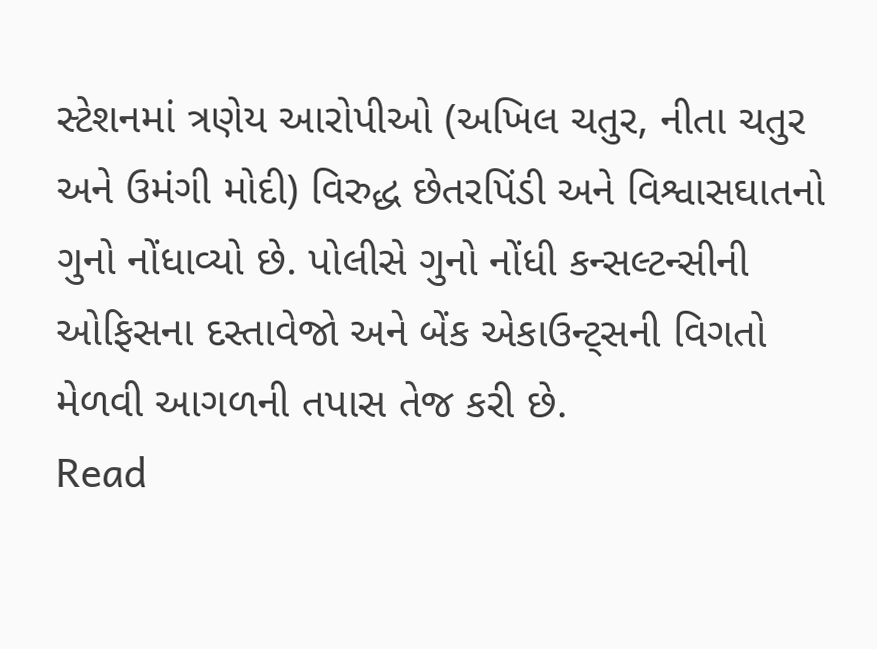સ્ટેશનમાં ત્રણેય આરોપીઓ (અખિલ ચતુર, નીતા ચતુર અને ઉમંગી મોદી) વિરુદ્ધ છેતરપિંડી અને વિશ્વાસઘાતનો ગુનો નોંધાવ્યો છે. પોલીસે ગુનો નોંધી કન્સલ્ટન્સીની ઓફિસના દસ્તાવેજો અને બેંક એકાઉન્ટ્સની વિગતો મેળવી આગળની તપાસ તેજ કરી છે.
Read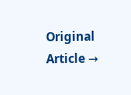Original Article →